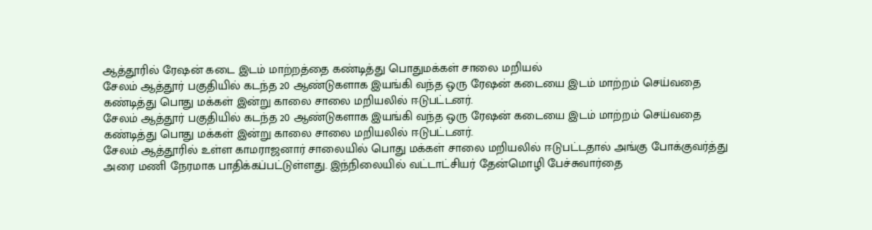ஆத்தூரில் ரேஷன் கடை இடம் மாற்றத்தை கண்டித்து பொதுமக்கள் சாலை மறியல்
சேலம் ஆத்தூர் பகுதியில் கடந்த 20 ஆண்டுகளாக இயங்கி வந்த ஒரு ரேஷன் கடையை இடம் மாற்றம் செய்வதை கண்டித்து பொது மக்கள் இன்று காலை சாலை மறியலில் ஈடுபட்டனர்.
சேலம் ஆத்தூர் பகுதியில் கடந்த 20 ஆண்டுகளாக இயங்கி வந்த ஒரு ரேஷன் கடையை இடம் மாற்றம் செய்வதை கண்டித்து பொது மக்கள் இன்று காலை சாலை மறியலில் ஈடுபட்டனர்.
சேலம் ஆத்தூரில் உள்ள காமராஜனார் சாலையில் பொது மக்கள் சாலை மறியலில் ஈடுபட்டதால் அங்கு போக்குவர்த்து அரை மணி நேரமாக பாதிக்கப்பட்டுள்ளது. இந்நிலையில் வட்டாட்சியர் தேன்மொழி பேச்சுவார்தை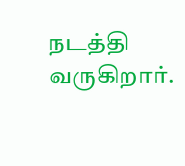நடத்தி வருகிறார்.